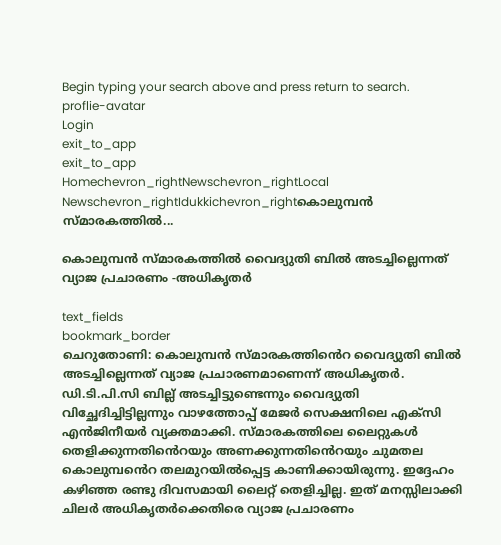Begin typing your search above and press return to search.
proflie-avatar
Login
exit_to_app
exit_to_app
Homechevron_rightNewschevron_rightLocal Newschevron_rightIdukkichevron_rightകൊലുമ്പൻ സ്മാരകത്തിൽ...

കൊലുമ്പൻ സ്മാരകത്തിൽ വൈദ്യുതി ബിൽ അടച്ചില്ലെന്നത് വ്യാജ പ്രചാരണം -അധികൃതർ

text_fields
bookmark_border
ചെറുതോണി: കൊലുമ്പൻ സ്മാരകത്തി‍ൻെറ വൈദ്യുതി ബിൽ അടച്ചില്ലെന്നത് വ്യാജ പ്രചാരണമാണെന്ന് അധികൃതർ. ഡി.ടി.പി.സി ബില്ല് അടച്ചിട്ടുണ്ടെന്നും വൈദ്യുതി വിച്ഛേദിച്ചിട്ടില്ലന്നും വാഴത്തോപ്പ് മേജർ സെക്ഷനിലെ എക്സി എൻജിനീയർ വ്യക്തമാക്കി. സ്മാരകത്തിലെ ലൈറ്റുകൾ തെളിക്കുന്നതി‍ൻെറയും അണക്കുന്നതി‍ൻെറയും ചുമതല കൊലുമ്പ‍‍ൻെറ തലമുറയിൽപ്പെട്ട കാണിക്കായിരുന്നു. ഇദ്ദേഹം കഴിഞ്ഞ രണ്ടു ദിവസമായി ലൈറ്റ് തെളിച്ചില്ല. ഇത് മനസ്സിലാക്കി ചിലർ അധികൃതർക്കെതിരെ വ്യാജ പ്രചാരണം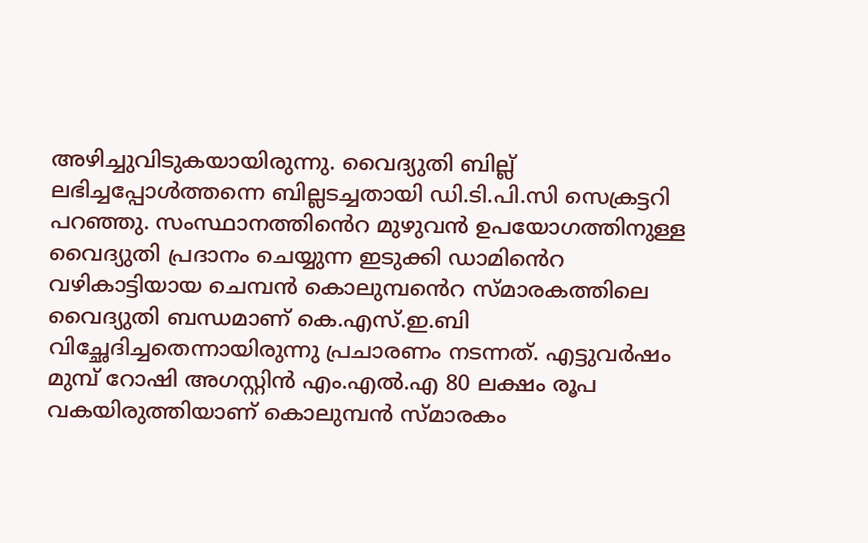അഴിച്ചുവിടുകയായിരുന്നു. വൈദ്യുതി ബില്ല് ലഭിച്ചപ്പോൾത്തന്നെ ബില്ലടച്ചതായി ഡി.ടി.പി.സി സെക്രട്ടറി പറഞ്ഞു. സംസ്ഥാനത്തി‍ൻെറ മുഴുവന്‍ ഉപയോഗത്തിനുള്ള വൈദ്യുതി പ്രദാനം ചെയ്യുന്ന ഇടുക്കി ഡാമി‍ൻെറ വഴികാട്ടിയായ ചെമ്പന്‍ കൊലുമ്പ‍ൻെറ സ്മാരകത്തിലെ വൈദ്യുതി ബന്ധമാണ് കെ.എസ്.ഇ.ബി വിച്ഛേദിച്ചതെന്നായിരുന്നു പ്രചാരണം നടന്നത്. എട്ടുവര്‍ഷം മുമ്പ് റോഷി അഗസ്റ്റിൻ എം.എല്‍.എ 80 ലക്ഷം രൂപ വകയിരുത്തിയാണ് കൊലുമ്പന്‍ സ്മാരകം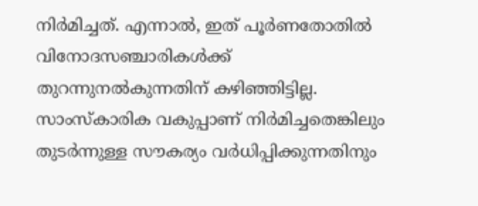നിര്‍മിച്ചത്. എന്നാല്‍, ഇത് പൂര്‍ണതോതില്‍ വിനോദസഞ്ചാരികള്‍ക്ക് തുറന്നുനല്‍കുന്നതിന് കഴിഞ്ഞിട്ടില്ല. സാംസ്‌കാരിക വകുപ്പാണ് നിര്‍മിച്ചതെങ്കിലും തുടര്‍ന്നുള്ള സൗകര്യം വർധിപ്പിക്കുന്നതിനും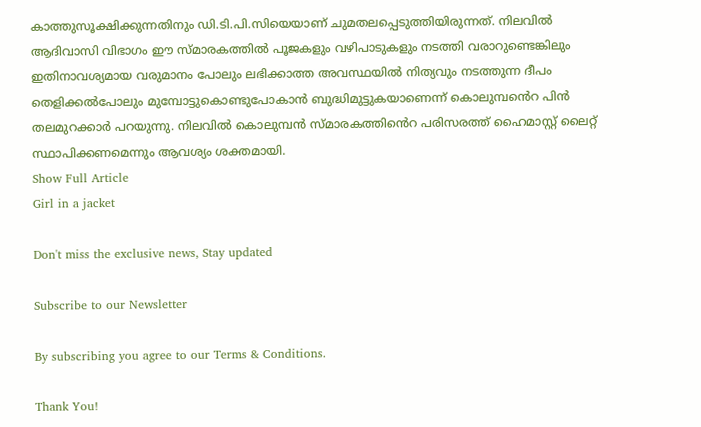കാത്തുസൂക്ഷിക്കുന്നതിനും ഡി.ടി.പി.സിയെയാണ് ചുമതലപ്പെടുത്തിയിരുന്നത്. നിലവില്‍ ആദിവാസി വിഭാഗം ഈ സ്മാരകത്തില്‍ പൂജകളും വഴിപാടുകളും നടത്തി വരാറുണ്ടെങ്കിലും ഇതിനാവശ്യമായ വരുമാനം പോലും ലഭിക്കാത്ത അവസ്ഥയില്‍ നിത്യവും നടത്തുന്ന ദീപം തെളിക്കൽപോലും മുമ്പോട്ടുകൊണ്ടുപോകാന്‍ ബുദ്ധിമുട്ടുകയാണെന്ന് കൊലുമ്പ‍ൻെറ പിൻ തലമുറക്കാർ പറയുന്നു. നിലവില്‍ കൊലുമ്പന്‍ സ്മാരകത്തി‍ൻെറ പരിസരത്ത് ഹൈമാസ്റ്റ് ലൈറ്റ് സ്ഥാപിക്കണമെന്നും ആവശ്യം ശക്തമായി.
Show Full Article
Girl in a jacket

Don't miss the exclusive news, Stay updated

Subscribe to our Newsletter

By subscribing you agree to our Terms & Conditions.

Thank You!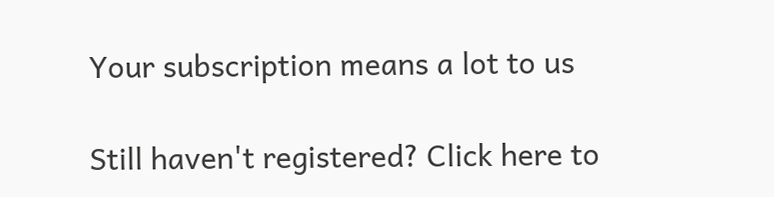Your subscription means a lot to us

Still haven't registered? Click here to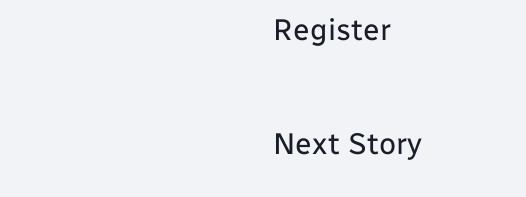Register

Next Story